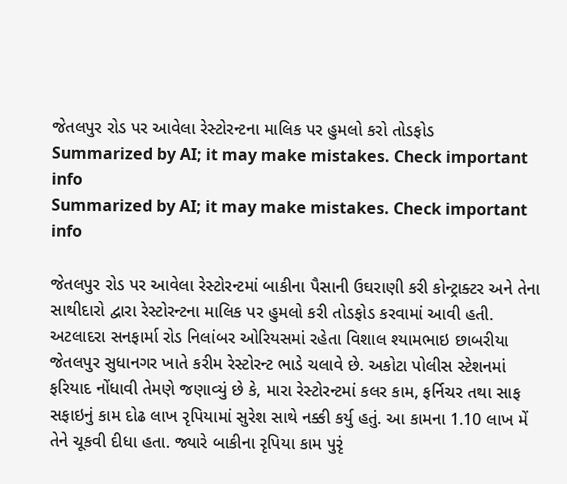જેતલપુર રોડ પર આવેલા રેસ્ટોરન્ટના માલિક પર હુમલો કરો તોડફોડ
Summarized by AI; it may make mistakes. Check important info
Summarized by AI; it may make mistakes. Check important info

જેતલપુર રોડ પર આવેલા રેસ્ટોરન્ટમાં બાકીના પૈસાની ઉઘરાણી કરી કોન્ટ્રાક્ટર અને તેના સાથીદારો દ્વારા રેસ્ટોરન્ટના માલિક પર હુમલો કરી તોડફોડ કરવામાં આવી હતી.
અટલાદરા સનફાર્મા રોડ નિલાંબર ઓરિયસમાં રહેતા વિશાલ શ્યામભાઇ છાબરીયા જેતલપુર સુધાનગર ખાતે કરીમ રેસ્ટોરન્ટ ભાડે ચલાવે છે. અકોટા પોલીસ સ્ટેશનમાં ફરિયાદ નોંધાવી તેમણે જણાવ્યું છે કે, મારા રેસ્ટોરન્ટમાં કલર કામ, ફર્નિચર તથા સાફ સફાઇનું કામ દોઢ લાખ રૃપિયામાં સુરેશ સાથે નક્કી કર્યુ હતું. આ કામના 1.10 લાખ મેં તેને ચૂકવી દીધા હતા. જ્યારે બાકીના રૃપિયા કામ પુરૃં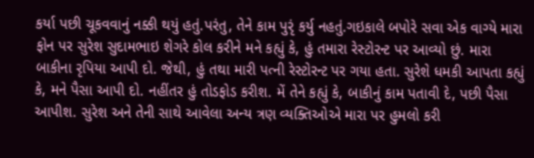કર્યા પછી ચૂકવવાનું નક્કી થયું હતું.પરંતુ, તેને કામ પુરૃં કર્યુ નહતું.ગઇકાલે બપોરે સવા એક વાગ્યે મારા ફોન પર સુરેશ સુદામભાઇ શેગરે કોલ કરીને મને કહ્યું કે, હું તમારા રેસ્ટોરન્ટ પર આવ્યો છું. મારા બાકીના રૃપિયા આપી દો. જેથી, હું તથા મારી પત્ની રેસ્ટોરન્ટ પર ગયા હતા. સુરેશે ધમકી આપતા કહ્યું કે, મને પૈસા આપી દો. નહીંતર હું તોડફોડ કરીશ. મેં તેને કહ્યું કે, બાકીનું કામ પતાવી દે, પછી પૈસા આપીશ. સુરેશ અને તેની સાથે આવેલા અન્ય ત્રણ વ્યક્તિઓએ મારા પર હુમલો કરી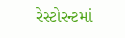રેસ્ટોરન્ટમાં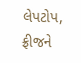લેપટોપ, ફ્રીજને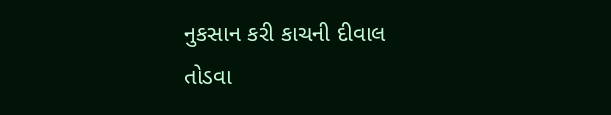નુકસાન કરી કાચની દીવાલ તોડવા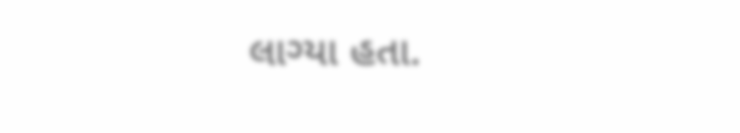લાગ્યા હતા.